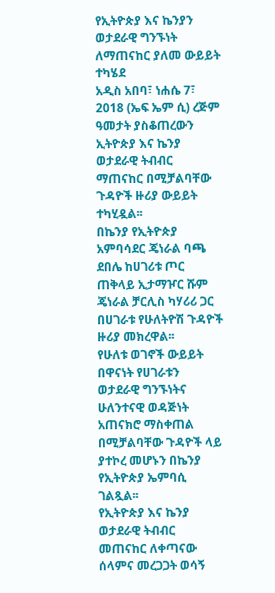የኢትዮጵያ እና ኬንያን ወታደራዊ ግንኙነት ለማጠናከር ያለመ ውይይት ተካሄደ
አዲስ አበባ፣ ነሐሴ 7፣ 2018 (ኤፍ ኤም ሲ) ረጅም ዓመታት ያስቆጠረውን ኢትዮጵያ እና ኬንያ ወታደራዊ ትብብር ማጠናከር በሚቻልባቸው ጉዳዮች ዙሪያ ውይይት ተካሂዷል፡፡
በኬንያ የኢትዮጵያ አምባሳደር ጄነራል ባጫ ደበሌ ከሀገሪቱ ጦር ጠቅላይ ኢታማዦር ሹም ጄነራል ቻርሊስ ካሃሪሪ ጋር በሀገራቱ የሁለትዮሽ ጉዳዮች ዙሪያ መክረዋል፡፡
የሁለቱ ወገኖች ውይይት በዋናነት የሀገራቱን ወታደራዊ ግንኙነትና ሁለንተናዊ ወዳጅነት አጠናክሮ ማስቀጠል በሚቻልባቸው ጉዳዮች ላይ ያተኮረ መሆኑን በኬንያ የኢትዮጵያ ኤምባሲ ገልጿል፡፡
የኢትዮጵያ እና ኬንያ ወታደራዊ ትብብር መጠናከር ለቀጣናው ሰላምና መረጋጋት ወሳኝ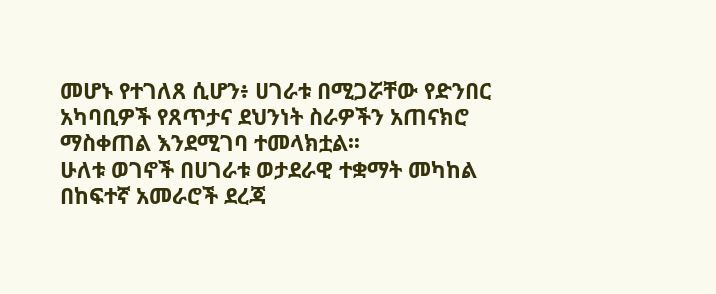መሆኑ የተገለጸ ሲሆን፥ ሀገራቱ በሚጋሯቸው የድንበር አካባቢዎች የጸጥታና ደህንነት ስራዎችን አጠናክሮ ማስቀጠል እንደሚገባ ተመላክቷል፡፡
ሁለቱ ወገኖች በሀገራቱ ወታደራዊ ተቋማት መካከል በከፍተኛ አመራሮች ደረጃ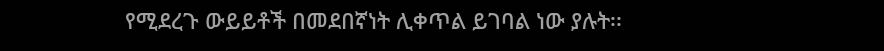የሚደረጉ ውይይቶች በመደበኛነት ሊቀጥል ይገባል ነው ያሉት፡፡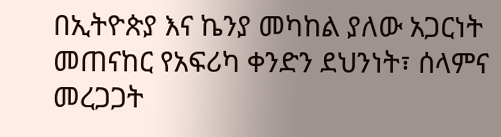በኢትዮጵያ እና ኬንያ መካከል ያለው አጋርነት መጠናከር የአፍሪካ ቀንድን ደህንነት፣ ሰላምና መረጋጋት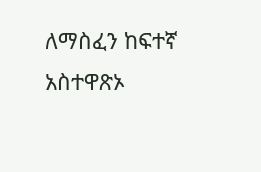ለማስፈን ከፍተኛ አስተዋጽኦ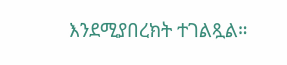እንደሚያበረክት ተገልጿል።